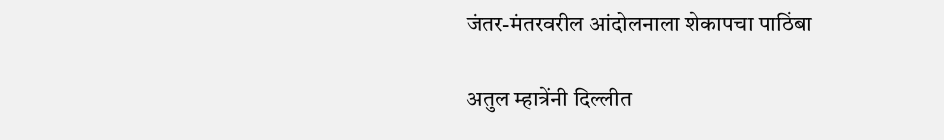जंतर-मंतरवरील आंदोलनाला शेकापचा पाठिंबा

अतुल म्हात्रेंनी दिल्लीत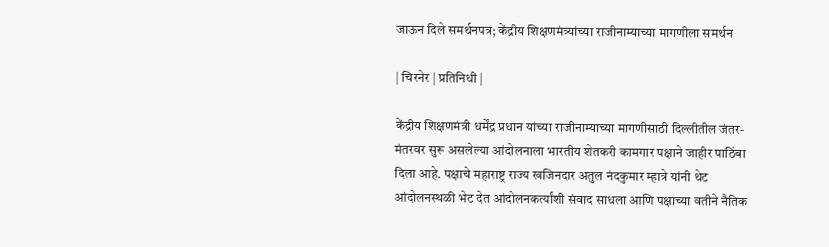जाऊन दिले समर्थनपत्र; केंद्रीय शिक्षणमंत्र्यांच्या राजीनाम्याच्या मागणीला समर्थन

| चिरनेर | प्रतिनिधी |

केंद्रीय शिक्षणमंत्री धर्मेंद्र प्रधान यांच्या राजीनाम्याच्या मागणीसाठी दिल्लीतील जंतर-मंतरवर सुरू असलेल्या आंदोलनाला भारतीय शेतकरी कामगार पक्षाने जाहीर पाठिंबा दिला आहे. पक्षाचे महाराष्ट्र राज्य खजिनदार अतुल नंदकुमार म्हात्रे यांनी थेट आंदोलनस्थळी भेट देत आंदोलनकर्त्यांशी संवाद साधला आणि पक्षाच्या वतीने नैतिक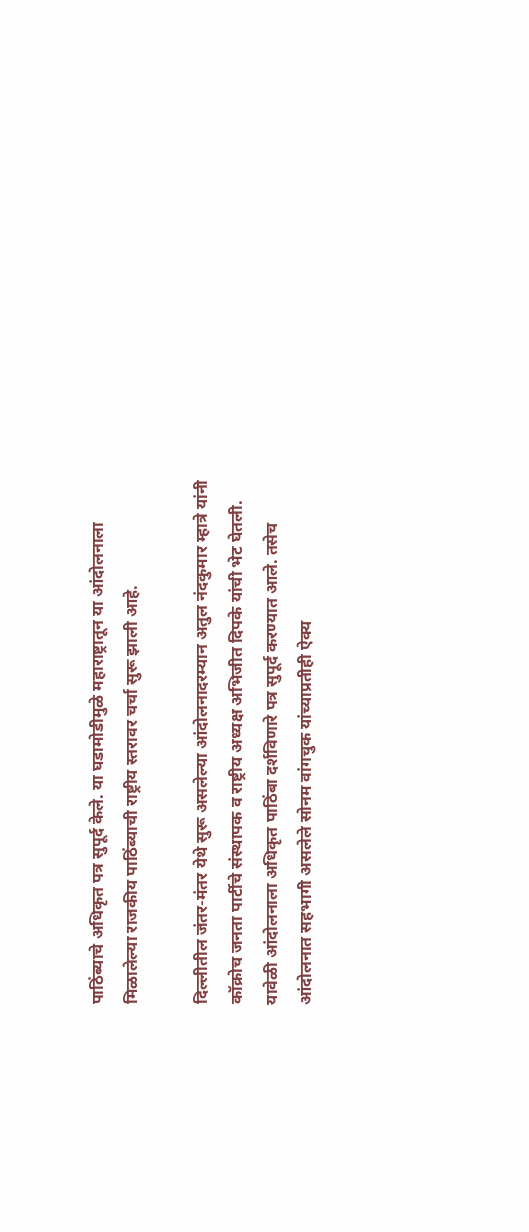पाठिंब्याचे अधिकृत पत्र सुपूर्द केले. या घडामोडीमुळे महाराष्ट्रातून या आंदोलनाला मिळालेल्या राजकीय पाठिंब्याची राष्ट्रीय स्तरावर चर्चा सुरू झाली आहे.

दिल्लीतील जंतर-मंतर येथे सुरू असलेल्या आंदोलनादरम्यान अतुल नंदकुमार म्हात्रे यांनी कॉक्रोच जनता पार्टीचे संस्थापक व राष्ट्रीय अध्यक्ष अभिजीत दिपके यांची भेट घेतली. यावेळी आंदोलनाला अधिकृत पाठिंबा दर्शविणारे पत्र सुपूर्द करण्यात आले. तसेच आंदोलनात सहभागी असलेले सोनम वांगचुक यांच्याप्रतीही ऐक्य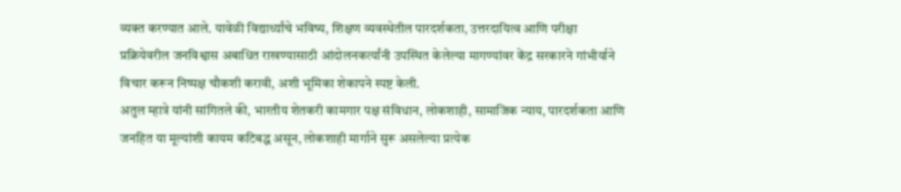व्यक्त करण्यात आले. यावेळी विद्यार्थ्यांचे भविष्य, शिक्षण व्यवस्थेतील पारदर्शकता, उत्तरदायित्व आणि परीक्षा प्रक्रियेवरील जनविश्वास अबाधित राखण्यासाठी आंदोलनकर्त्यांनी उपस्थित केलेल्या मागण्यांवर केंद्र सरकारने गांभीर्याने विचार करून निष्पक्ष चौकशी करावी, अशी भूमिका शेकापने स्पष्ट केली.
अतुल म्हात्रे यांनी सांगितले की, भारतीय शेतकरी कामगार पक्ष संविधान, लोकशाही, सामाजिक न्याय, पारदर्शकता आणि जनहित या मूल्यांशी कायम कटिबद्ध असून, लोकशाही मार्गाने सुरू असलेल्या प्रत्येक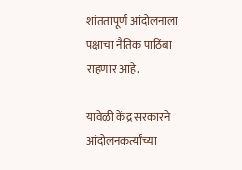शांततापूर्ण आंदोलनाला पक्षाचा नैतिक पाठिंबा राहणार आहे.

यावेळी केंद्र सरकारने आंदोलनकर्त्यांच्या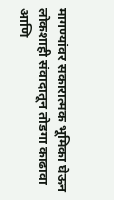मागण्यांवर सकारात्मक भूमिका घेऊन लोकशाही संवादातून तोडगा काढावा आणि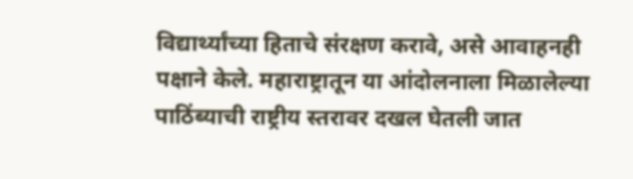विद्यार्थ्यांच्या हिताचे संरक्षण करावे, असे आवाहनही पक्षाने केले. महाराष्ट्रातून या आंदोलनाला मिळालेल्या पाठिंब्याची राष्ट्रीय स्तरावर दखल घेतली जात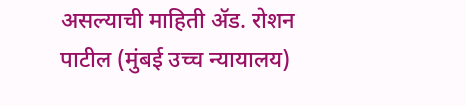असल्याची माहिती ॲड. रोशन पाटील (मुंबई उच्च न्यायालय)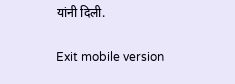यांनी दिली.

Exit mobile version